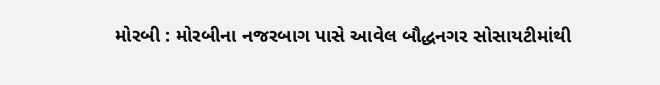મોરબી : મોરબીના નજરબાગ પાસે આવેલ બૌદ્ધનગર સોસાયટીમાંથી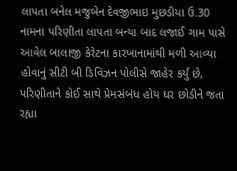લાપતા બનેલ મજુબેન દેવજીભાઇ મુછડીયા ઉ.30 નામના પરિણીતા લાપતા બન્યા બાદ લજાઈ ગામ પાસે આવેલ બાલાજી કેરેટના કારખાનામાંથી મળી આવ્યા હોવાનું સીટી બી ડિવિઝન પોલીસે જાહેર કર્યું છે, પરિણીતાને કોઈ સાથે પ્રેમસંબંધ હોય ઘર છોડીને જતા રહ્યા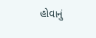હોવાનું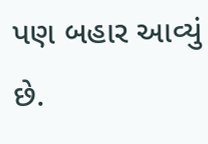પણ બહાર આવ્યું છે.